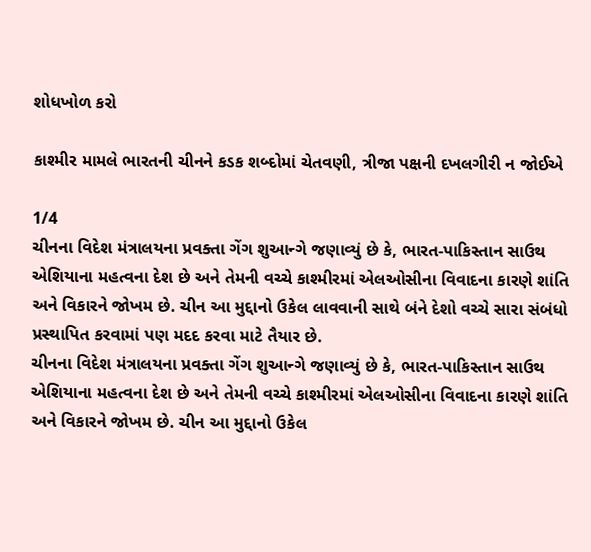શોધખોળ કરો

કાશ્મીર મામલે ભારતની ચીનને કડક શબ્દોમાં ચેતવણી, ત્રીજા પક્ષની દખલગીરી ન જોઈએ

1/4
ચીનના વિદેશ મંત્રાલયના પ્રવક્તા ગેંગ શુઆન્ગે જણાવ્યું છે કે, ભારત-પાકિસ્તાન સાઉથ એશિયાના મહત્વના દેશ છે અને તેમની વચ્ચે કાશ્મીરમાં એલઓસીના વિવાદના કારણે શાંતિ અને વિકારને જોખમ છે. ચીન આ મુદ્દાનો ઉકેલ લાવવાની સાથે બંને દેશો વચ્ચે સારા સંબંધો પ્રસ્થાપિત કરવામાં પણ મદદ કરવા માટે તૈયાર છે.
ચીનના વિદેશ મંત્રાલયના પ્રવક્તા ગેંગ શુઆન્ગે જણાવ્યું છે કે, ભારત-પાકિસ્તાન સાઉથ એશિયાના મહત્વના દેશ છે અને તેમની વચ્ચે કાશ્મીરમાં એલઓસીના વિવાદના કારણે શાંતિ અને વિકારને જોખમ છે. ચીન આ મુદ્દાનો ઉકેલ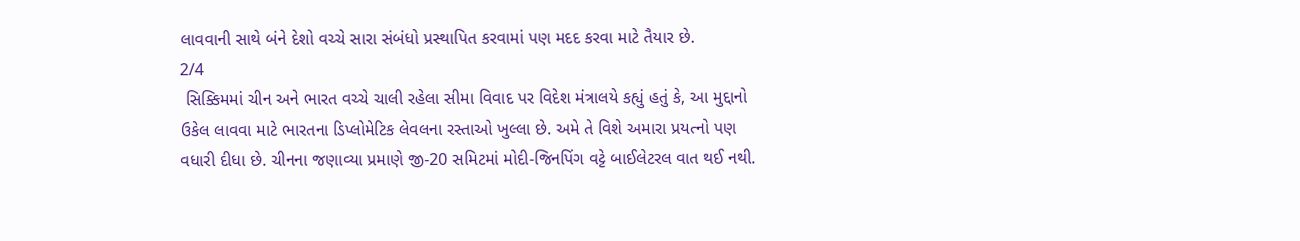લાવવાની સાથે બંને દેશો વચ્ચે સારા સંબંધો પ્રસ્થાપિત કરવામાં પણ મદદ કરવા માટે તૈયાર છે.
2/4
 સિક્કિમમાં ચીન અને ભારત વચ્ચે ચાલી રહેલા સીમા વિવાદ પર વિદેશ મંત્રાલયે કહ્યું હતું કે, આ મુદ્દાનો ઉકેલ લાવવા માટે ભારતના ડિપ્લોમેટિક લેવલના રસ્તાઓ ખુલ્લા છે. અમે તે વિશે અમારા પ્રયત્નો પણ વધારી દીધા છે. ચીનના જણાવ્યા પ્રમાણે જી-20 સમિટમાં મોદી-જિનપિંગ વટ્ટે બાઈલેટરલ વાત થઈ નથી.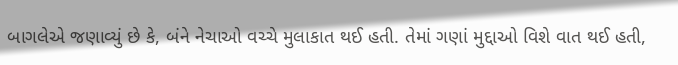બાગલેએ જણાવ્યું છે કે, બંને નેચાઓ વચ્ચે મુલાકાત થઈ હતી. તેમાં ગણાં મુદ્દાઓ વિશે વાત થઈ હતી,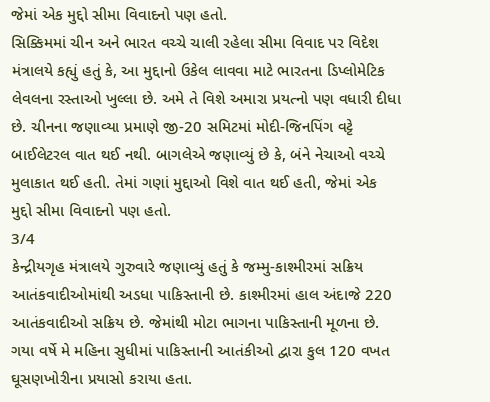જેમાં એક મુદ્દો સીમા વિવાદનો પણ હતો.
સિક્કિમમાં ચીન અને ભારત વચ્ચે ચાલી રહેલા સીમા વિવાદ પર વિદેશ મંત્રાલયે કહ્યું હતું કે, આ મુદ્દાનો ઉકેલ લાવવા માટે ભારતના ડિપ્લોમેટિક લેવલના રસ્તાઓ ખુલ્લા છે. અમે તે વિશે અમારા પ્રયત્નો પણ વધારી દીધા છે. ચીનના જણાવ્યા પ્રમાણે જી-20 સમિટમાં મોદી-જિનપિંગ વટ્ટે બાઈલેટરલ વાત થઈ નથી. બાગલેએ જણાવ્યું છે કે, બંને નેચાઓ વચ્ચે મુલાકાત થઈ હતી. તેમાં ગણાં મુદ્દાઓ વિશે વાત થઈ હતી, જેમાં એક મુદ્દો સીમા વિવાદનો પણ હતો.
3/4
કેન્દ્રીયગૃહ મંત્રાલયે ગુરુવારે જણાવ્યું હતું કે જમ્મુ-કાશ્મીરમાં સક્રિય આતંકવાદીઓમાંથી અડધા પાકિસ્તાની છે. કાશ્મીરમાં હાલ અંદાજે 220 આતંકવાદીઓ સક્રિય છે. જેમાંથી મોટા ભાગના પાકિસ્તાની મૂળના છે. ગયા વર્ષે મે મહિના સુધીમાં પાકિસ્તાની આતંકીઓ દ્વારા કુલ 120 વખત ઘૂસણખોરીના પ્રયાસો કરાયા હતા.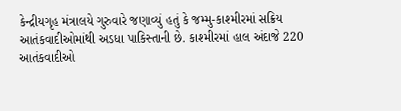કેન્દ્રીયગૃહ મંત્રાલયે ગુરુવારે જણાવ્યું હતું કે જમ્મુ-કાશ્મીરમાં સક્રિય આતંકવાદીઓમાંથી અડધા પાકિસ્તાની છે. કાશ્મીરમાં હાલ અંદાજે 220 આતંકવાદીઓ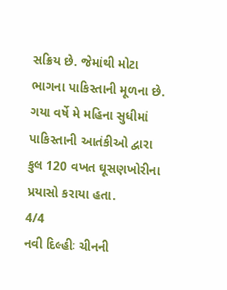સક્રિય છે. જેમાંથી મોટા ભાગના પાકિસ્તાની મૂળના છે. ગયા વર્ષે મે મહિના સુધીમાં પાકિસ્તાની આતંકીઓ દ્વારા કુલ 120 વખત ઘૂસણખોરીના પ્રયાસો કરાયા હતા.
4/4
નવી દિલ્હીઃ ચીનની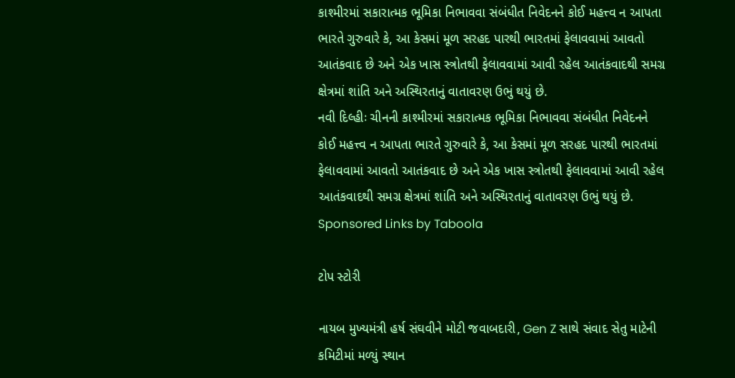કાશ્મીરમાં સકારાત્મક ભૂમિકા નિભાવવા સંબંધીત નિવેદનને કોઈ મહત્ત્વ ન આપતા ભારતે ગુરુવારે કે, આ કેસમાં મૂળ સરહદ પારથી ભારતમાં ફેલાવવામાં આવતો આતંકવાદ છે અને એક ખાસ સ્ત્રોતથી ફેલાવવામાં આવી રહેલ આતંકવાદથી સમગ્ર ક્ષેત્રમાં શાંતિ અને અસ્થિરતાનું વાતાવરણ ઉભું થયું છે.
નવી દિલ્હીઃ ચીનની કાશ્મીરમાં સકારાત્મક ભૂમિકા નિભાવવા સંબંધીત નિવેદનને કોઈ મહત્ત્વ ન આપતા ભારતે ગુરુવારે કે, આ કેસમાં મૂળ સરહદ પારથી ભારતમાં ફેલાવવામાં આવતો આતંકવાદ છે અને એક ખાસ સ્ત્રોતથી ફેલાવવામાં આવી રહેલ આતંકવાદથી સમગ્ર ક્ષેત્રમાં શાંતિ અને અસ્થિરતાનું વાતાવરણ ઉભું થયું છે.
Sponsored Links by Taboola

ટોપ સ્ટોરી

નાયબ મુખ્યમંત્રી હર્ષ સંઘવીને મોટી જવાબદારી, Gen Z સાથે સંવાદ સેતુ માટેની કમિટીમાં મળ્યું સ્થાન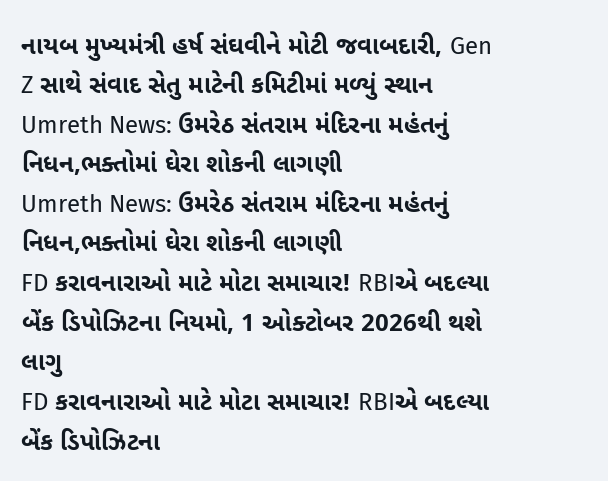નાયબ મુખ્યમંત્રી હર્ષ સંઘવીને મોટી જવાબદારી, Gen Z સાથે સંવાદ સેતુ માટેની કમિટીમાં મળ્યું સ્થાન
Umreth News: ઉમરેઠ સંતરામ મંદિરના મહંતનું નિધન,ભક્તોમાં ઘેરા શોકની લાગણી
Umreth News: ઉમરેઠ સંતરામ મંદિરના મહંતનું નિધન,ભક્તોમાં ઘેરા શોકની લાગણી
FD કરાવનારાઓ માટે મોટા સમાચાર! RBIએ બદલ્યા બેંક ડિપોઝિટના નિયમો, 1 ઓક્ટોબર 2026થી થશે લાગુ
FD કરાવનારાઓ માટે મોટા સમાચાર! RBIએ બદલ્યા બેંક ડિપોઝિટના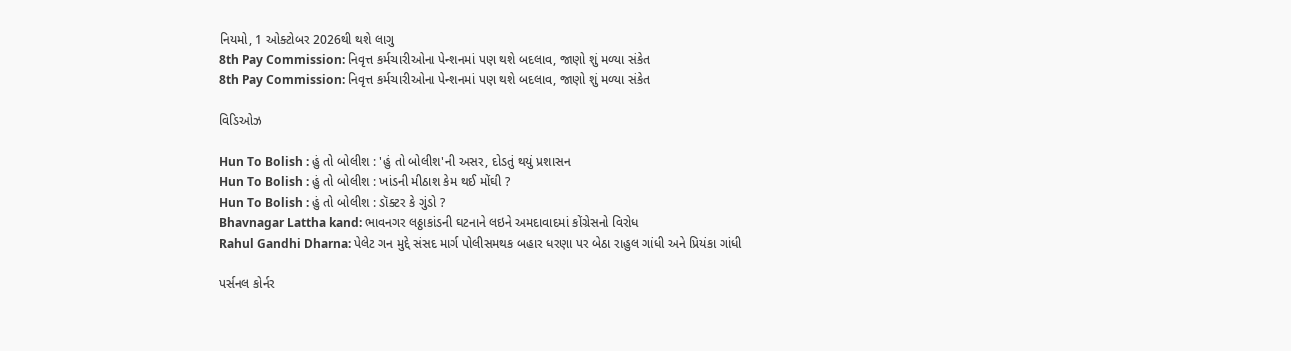નિયમો, 1 ઓક્ટોબર 2026થી થશે લાગુ
8th Pay Commission: નિવૃત્ત કર્મચારીઓના પેન્શનમાં પણ થશે બદલાવ, જાણો શું મળ્યા સંકેત
8th Pay Commission: નિવૃત્ત કર્મચારીઓના પેન્શનમાં પણ થશે બદલાવ, જાણો શું મળ્યા સંકેત

વિડિઓઝ

Hun To Bolish : હું તો બોલીશ : 'હું તો બોલીશ'ની અસર, દોડતું થયું પ્રશાસન
Hun To Bolish : હું તો બોલીશ : ખાંડની મીઠાશ કેમ થઈ મોંઘી ?
Hun To Bolish : હું તો બોલીશ : ડૉક્ટર કે ગુંડો ?
Bhavnagar Lattha kand: ભાવનગર લઠ્ઠાકાંડની ઘટનાને લઇને અમદાવાદમાં કોંગ્રેસનો વિરોધ
Rahul Gandhi Dharna: પેલેટ ગન મુદ્દે સંસદ માર્ગ પોલીસમથક બહાર ધરણા પર બેઠા રાહુલ ગાંધી અને પ્રિયંકા ગાંધી

પર્સનલ કોર્નર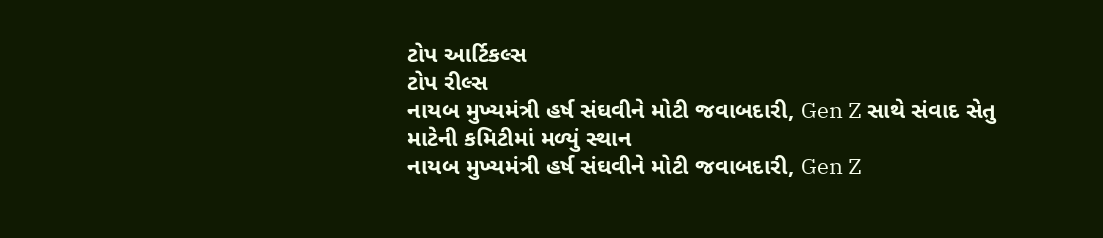ટોપ આર્ટિકલ્સ
ટોપ રીલ્સ
નાયબ મુખ્યમંત્રી હર્ષ સંઘવીને મોટી જવાબદારી, Gen Z સાથે સંવાદ સેતુ માટેની કમિટીમાં મળ્યું સ્થાન
નાયબ મુખ્યમંત્રી હર્ષ સંઘવીને મોટી જવાબદારી, Gen Z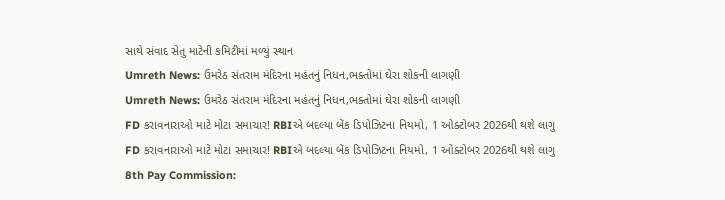સાથે સંવાદ સેતુ માટેની કમિટીમાં મળ્યું સ્થાન
Umreth News: ઉમરેઠ સંતરામ મંદિરના મહંતનું નિધન,ભક્તોમાં ઘેરા શોકની લાગણી
Umreth News: ઉમરેઠ સંતરામ મંદિરના મહંતનું નિધન,ભક્તોમાં ઘેરા શોકની લાગણી
FD કરાવનારાઓ માટે મોટા સમાચાર! RBIએ બદલ્યા બેંક ડિપોઝિટના નિયમો, 1 ઓક્ટોબર 2026થી થશે લાગુ
FD કરાવનારાઓ માટે મોટા સમાચાર! RBIએ બદલ્યા બેંક ડિપોઝિટના નિયમો, 1 ઓક્ટોબર 2026થી થશે લાગુ
8th Pay Commission: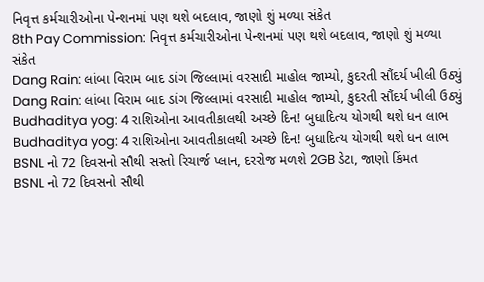નિવૃત્ત કર્મચારીઓના પેન્શનમાં પણ થશે બદલાવ, જાણો શું મળ્યા સંકેત
8th Pay Commission: નિવૃત્ત કર્મચારીઓના પેન્શનમાં પણ થશે બદલાવ, જાણો શું મળ્યા સંકેત
Dang Rain: લાંબા વિરામ બાદ ડાંગ જિલ્લામાં વરસાદી માહોલ જામ્યો, કુદરતી સૌંદર્ય ખીલી ઉઠ્યું
Dang Rain: લાંબા વિરામ બાદ ડાંગ જિલ્લામાં વરસાદી માહોલ જામ્યો, કુદરતી સૌંદર્ય ખીલી ઉઠ્યું
Budhaditya yog: 4 રાશિઓના આવતીકાલથી અચ્છે દિન! બુધાદિત્ય યોગથી થશે ધન લાભ
Budhaditya yog: 4 રાશિઓના આવતીકાલથી અચ્છે દિન! બુધાદિત્ય યોગથી થશે ધન લાભ
BSNL નો 72 દિવસનો સૌથી સસ્તો રિચાર્જ પ્લાન, દરરોજ મળશે 2GB ડેટા, જાણો કિંમત
BSNL નો 72 દિવસનો સૌથી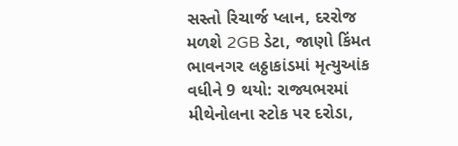સસ્તો રિચાર્જ પ્લાન, દરરોજ મળશે 2GB ડેટા, જાણો કિંમત
ભાવનગર લઠ્ઠાકાંડમાં મૃત્યુઆંક વધીને 9 થયો: રાજ્યભરમાં મીથેનોલના સ્ટોક પર દરોડા,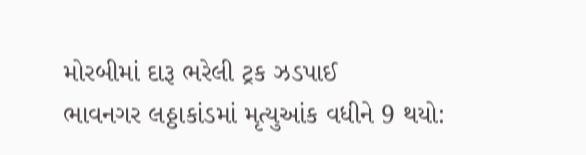મોરબીમાં દારૂ ભરેલી ટ્રક ઝડપાઈ
ભાવનગર લઠ્ઠાકાંડમાં મૃત્યુઆંક વધીને 9 થયો: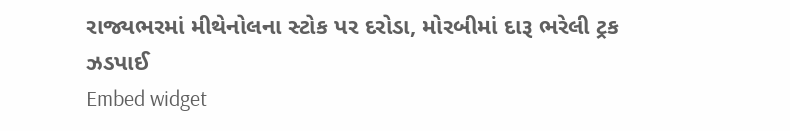રાજ્યભરમાં મીથેનોલના સ્ટોક પર દરોડા, મોરબીમાં દારૂ ભરેલી ટ્રક ઝડપાઈ
Embed widget